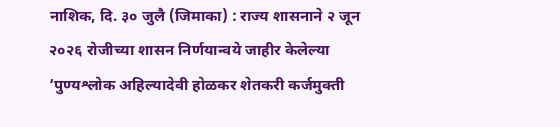नाशिक, दि. ३० जुलै (जिमाका) : राज्य शासनाने २ जून २०२६ रोजीच्या शासन निर्णयान्वये जाहीर केलेल्या ‘पुण्यश्लोक अहिल्यादेवी होळकर शेतकरी कर्जमुक्ती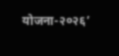योजना-२०२६’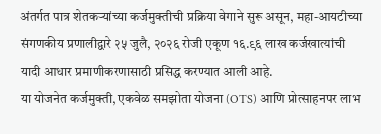अंतर्गत पात्र शेतकऱ्यांच्या कर्जमुक्तीची प्रक्रिया वेगाने सुरू असून, महा-आयटीच्या संगणकीय प्रणालीद्वारे २५ जुलै, २०२६ रोजी एकूण १६.९६ लाख कर्जखात्यांची यादी आधार प्रमाणीकरणासाठी प्रसिद्ध करण्यात आली आहे.
या योजनेत कर्जमुक्ती, एकवेळ समझोता योजना (OTS) आणि प्रोत्साहनपर लाभ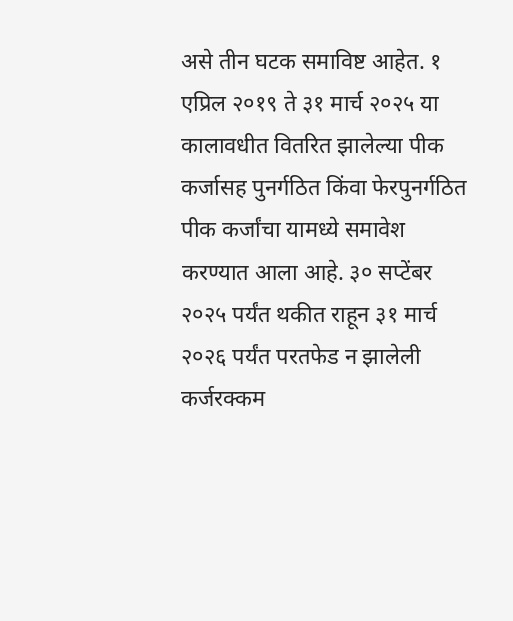असे तीन घटक समाविष्ट आहेत. १ एप्रिल २०१९ ते ३१ मार्च २०२५ या कालावधीत वितरित झालेल्या पीक कर्जासह पुनर्गठित किंवा फेरपुनर्गठित पीक कर्जांचा यामध्ये समावेश करण्यात आला आहे. ३० सप्टेंबर २०२५ पर्यंत थकीत राहून ३१ मार्च २०२६ पर्यंत परतफेड न झालेली कर्जरक्कम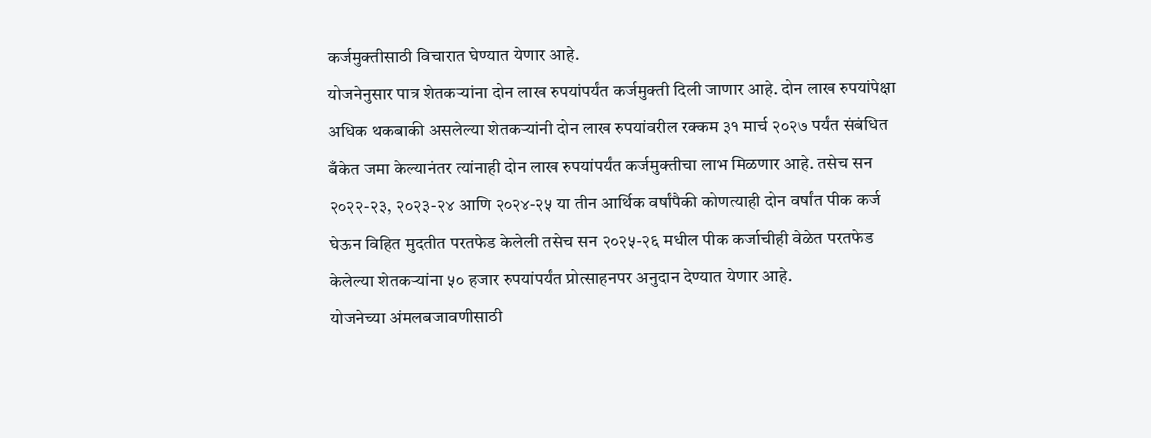कर्जमुक्तीसाठी विचारात घेण्यात येणार आहे.
योजनेनुसार पात्र शेतकऱ्यांना दोन लाख रुपयांपर्यंत कर्जमुक्ती दिली जाणार आहे. दोन लाख रुपयांपेक्षा अधिक थकबाकी असलेल्या शेतकऱ्यांनी दोन लाख रुपयांवरील रक्कम ३१ मार्च २०२७ पर्यंत संबंधित बँकेत जमा केल्यानंतर त्यांनाही दोन लाख रुपयांपर्यंत कर्जमुक्तीचा लाभ मिळणार आहे. तसेच सन २०२२-२३, २०२३-२४ आणि २०२४-२५ या तीन आर्थिक वर्षांपैकी कोणत्याही दोन वर्षांत पीक कर्ज घेऊन विहित मुदतीत परतफेड केलेली तसेच सन २०२५-२६ मधील पीक कर्जाचीही वेळेत परतफेड केलेल्या शेतकऱ्यांना ५० हजार रुपयांपर्यंत प्रोत्साहनपर अनुदान देण्यात येणार आहे.
योजनेच्या अंमलबजावणीसाठी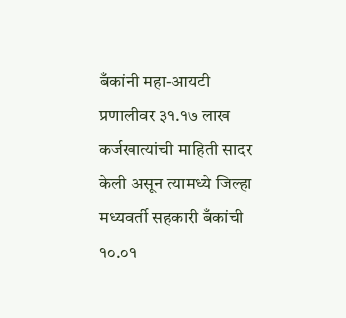बँकांनी महा-आयटी प्रणालीवर ३१.१७ लाख कर्जखात्यांची माहिती सादर केली असून त्यामध्ये जिल्हा मध्यवर्ती सहकारी बँकांची १०.०१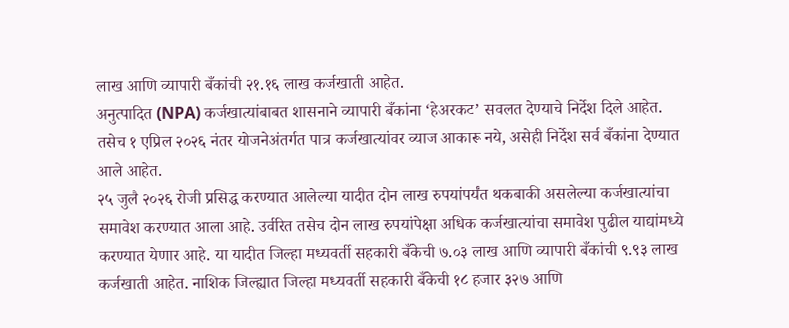लाख आणि व्यापारी बँकांची २१.१६ लाख कर्जखाती आहेत.
अनुत्पादित (NPA) कर्जखात्यांबाबत शासनाने व्यापारी बँकांना ‘हेअरकट’ सवलत देण्याचे निर्देश दिले आहेत. तसेच १ एप्रिल २०२६ नंतर योजनेअंतर्गत पात्र कर्जखात्यांवर व्याज आकारू नये, असेही निर्देश सर्व बँकांना देण्यात आले आहेत.
२५ जुलै २०२६ रोजी प्रसिद्ध करण्यात आलेल्या यादीत दोन लाख रुपयांपर्यंत थकबाकी असलेल्या कर्जखात्यांचा समावेश करण्यात आला आहे. उर्वरित तसेच दोन लाख रुपयांपेक्षा अधिक कर्जखात्यांचा समावेश पुढील याद्यांमध्ये करण्यात येणार आहे. या यादीत जिल्हा मध्यवर्ती सहकारी बँकेची ७.०३ लाख आणि व्यापारी बँकांची ९.९३ लाख कर्जखाती आहेत. नाशिक जिल्ह्यात जिल्हा मध्यवर्ती सहकारी बँकेची १८ हजार ३२७ आणि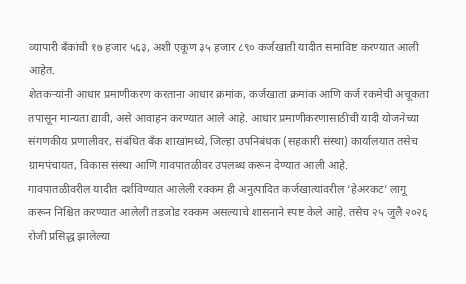व्यापारी बँकांची १७ हजार ५६३, अशी एकूण ३५ हजार ८९० कर्जखाती यादीत समाविष्ट करण्यात आली आहेत.
शेतकऱ्यांनी आधार प्रमाणीकरण करताना आधार क्रमांक, कर्जखाता क्रमांक आणि कर्ज रकमेची अचूकता तपासून मान्यता द्यावी, असे आवाहन करण्यात आले आहे. आधार प्रमाणीकरणासाठीची यादी योजनेच्या संगणकीय प्रणालीवर, संबंधित बँक शाखांमध्ये, जिल्हा उपनिबंधक (सहकारी संस्था) कार्यालयात तसेच ग्रामपंचायत, विकास संस्था आणि गावपातळीवर उपलब्ध करून देण्यात आली आहे.
गावपातळीवरील यादीत दर्शविण्यात आलेली रक्कम ही अनुत्पादित कर्जखात्यांवरील ‘हेअरकट’ लागू करून निश्चित करण्यात आलेली तडजोड रक्कम असल्याचे शासनाने स्पष्ट केले आहे. तसेच २५ जुलै २०२६ रोजी प्रसिद्ध झालेल्या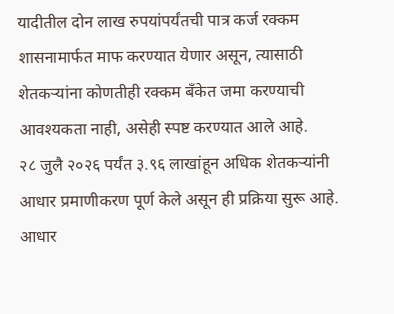यादीतील दोन लाख रुपयांपर्यंतची पात्र कर्ज रक्कम शासनामार्फत माफ करण्यात येणार असून, त्यासाठी शेतकऱ्यांना कोणतीही रक्कम बँकेत जमा करण्याची आवश्यकता नाही, असेही स्पष्ट करण्यात आले आहे.
२८ जुलै २०२६ पर्यंत ३.९६ लाखांहून अधिक शेतकऱ्यांनी आधार प्रमाणीकरण पूर्ण केले असून ही प्रक्रिया सुरू आहे. आधार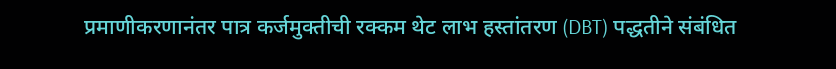प्रमाणीकरणानंतर पात्र कर्जमुक्तीची रक्कम थेट लाभ हस्तांतरण (DBT) पद्धतीने संबंधित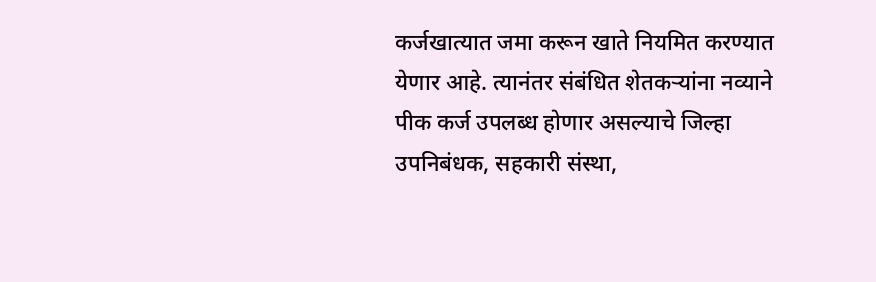कर्जखात्यात जमा करून खाते नियमित करण्यात येणार आहे. त्यानंतर संबंधित शेतकऱ्यांना नव्याने पीक कर्ज उपलब्ध होणार असल्याचे जिल्हा उपनिबंधक, सहकारी संस्था,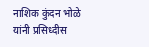नाशिक कुंदन भोळे यांनी प्रसिध्दीस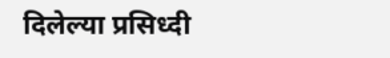दिलेल्या प्रसिध्दी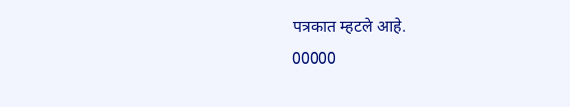पत्रकात म्हटले आहे.
00000